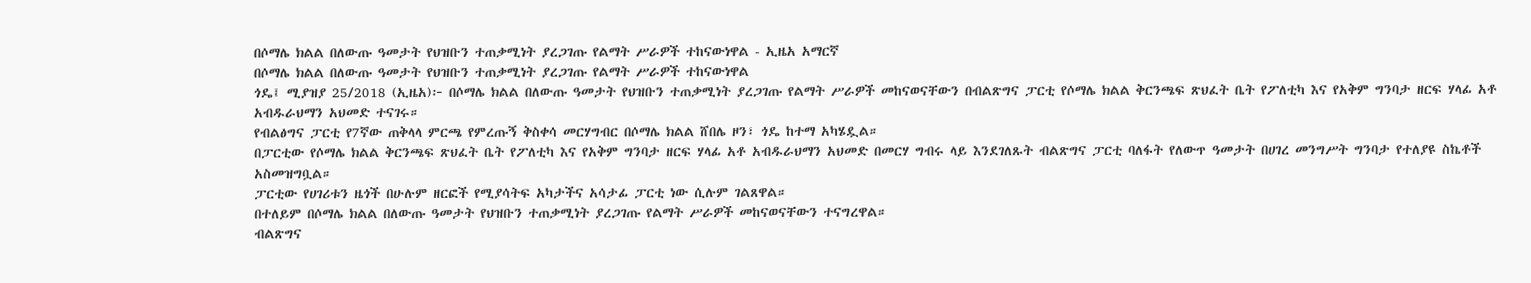በሶማሌ ክልል በለውጡ ዓመታት የህዝቡን ተጠቃሚነት ያረጋገጡ የልማት ሥራዎች ተከናውነዋል - ኢዜአ አማርኛ
በሶማሌ ክልል በለውጡ ዓመታት የህዝቡን ተጠቃሚነት ያረጋገጡ የልማት ሥራዎች ተከናውነዋል
ጎዴ፤ ሚያዝያ 25/2018 (ኢዜአ)፦ በሶማሌ ክልል በለውጡ ዓመታት የህዝቡን ተጠቃሚነት ያረጋገጡ የልማት ሥራዎች መከናወናቸውን በብልጽግና ፓርቲ የሶማሌ ክልል ቅርንጫፍ ጽህፈት ቤት የፖለቲካ እና የአቅም ግንባታ ዘርፍ ሃላፊ አቶ አብዱራህማን አህመድ ተናገሩ።
የብልፅግና ፓርቲ የ7ኛው ጠቅላላ ምርጫ የምረጡኝ ቅስቀሳ መርሃግብር በሶማሌ ክልል ሸበሌ ዞን፣ ጎዴ ከተማ አካሄዷል።
በፓርቲው የሶማሌ ክልል ቅርንጫፍ ጽህፈት ቤት የፖለቲካ እና የአቅም ግንባታ ዘርፍ ሃላፊ አቶ አብዱራህማን አህመድ በመርሃ ግብሩ ላይ እንደገለጹት ብልጽግና ፓርቲ ባለፋት የለውጥ ዓመታት በሀገረ መንግሥት ግንባታ የተለያዩ ስኬቶች አስመዝግቧል።
ፓርቲው የሀገሪቱን ዜጎች በሁሉም ዘርፎች የሚያሳትፍ አካታችና አሳታፊ ፓርቲ ነው ሲሉም ገልጸዋል።
በተለይም በሶማሌ ክልል በለውጡ ዓመታት የህዝቡን ተጠቃሚነት ያረጋገጡ የልማት ሥራዎች መከናወናቸውን ተናግረዋል።
ብልጽግና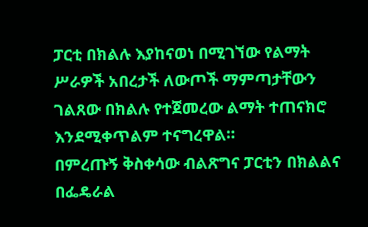ፓርቲ በክልሉ እያከናወነ በሚገኘው የልማት ሥራዎች አበረታች ለውጦች ማምጣታቸውን ገልጸው በክልሉ የተጀመረው ልማት ተጠናክሮ እንደሚቀጥልም ተናግረዋል።
በምረጡኝ ቅስቀሳው ብልጽግና ፓርቲን በክልልና በፌዴራል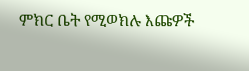ምክር ቤት የሚወክሉ እጩዎች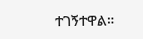ተገኝተዋል።